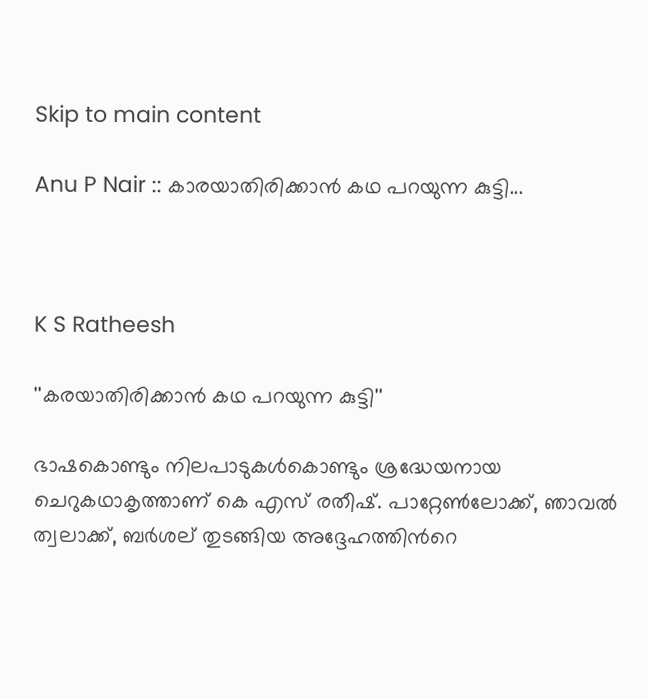Skip to main content

Anu P Nair :: കാരയാതിരിക്കാൻ കഥ പറയുന്ന കുട്ടി...



K S Ratheesh

''കരയാതിരിക്കാൻ കഥ പറയുന്ന കുട്ടി''

ഭാഷകൊണ്ടും നിലപാടുകൾകൊണ്ടും ശ്രദ്ധേയനായ ചെറുകഥാകൃത്താണ് കെ എസ് രതീഷ്. പാറ്റേൺലോക്ക്, ഞാവൽ ത്വലാക്ക്, ബർശല് തുടങ്ങിയ അദ്ദേഹത്തിന്‍റെ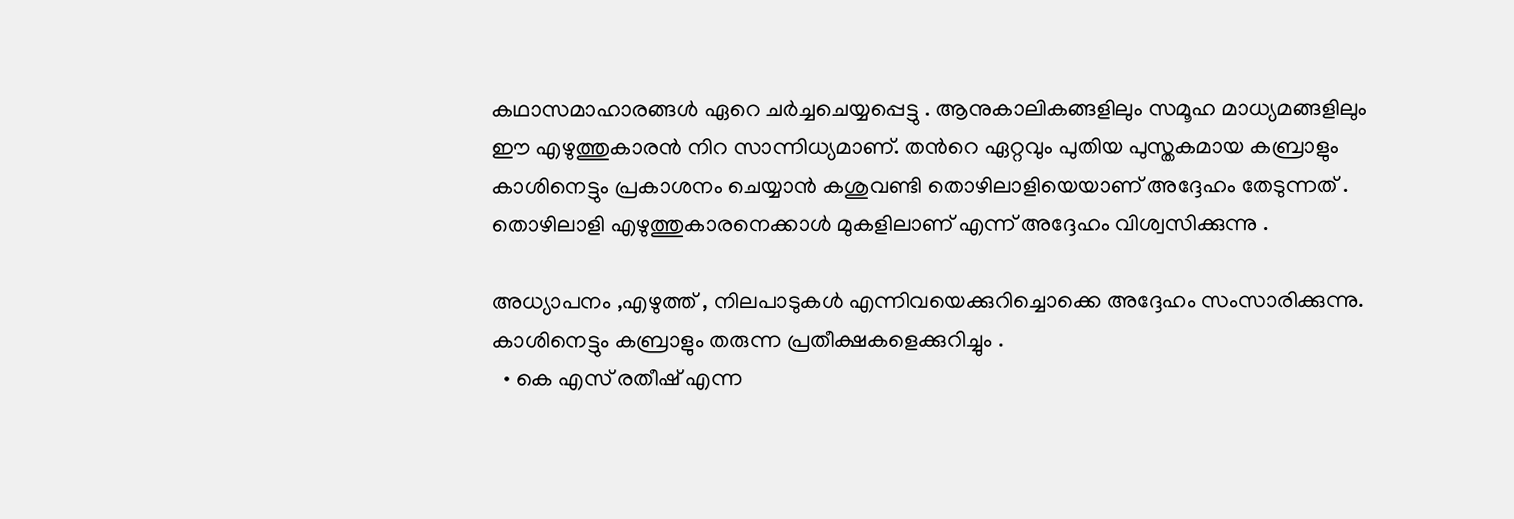കഥാസമാഹാരങ്ങൾ ഏറെ ചർച്ചചെയ്യപ്പെട്ടു . ആനുകാലികങ്ങളിലും സമൂഹ മാധ്യമങ്ങളിലും ഈ എഴുത്തുകാരൻ നിറ സാന്നിധ്യമാണ്. തന്‍റെ ഏറ്റവും പുതിയ പുസ്തകമായ കബ്രാളും കാശിനെട്ടും പ്രകാശനം ചെയ്യാൻ കശുവണ്ടി തൊഴിലാളിയെയാണ് അദ്ദേഹം തേടുന്നത് . തൊഴിലാളി എഴുത്തുകാരനെക്കാൾ മുകളിലാണ് എന്ന് അദ്ദേഹം വിശ്വസിക്കുന്നു .

അധ്യാപനം ,എഴുത്ത് , നിലപാടുകൾ എന്നിവയെക്കുറിച്ചൊക്കെ അദ്ദേഹം സംസാരിക്കുന്നു. കാശിനെട്ടും കബ്രാളും തരുന്ന പ്രതീക്ഷകളെക്കുറിച്ചും .
  • കെ എസ് രതീഷ് എന്ന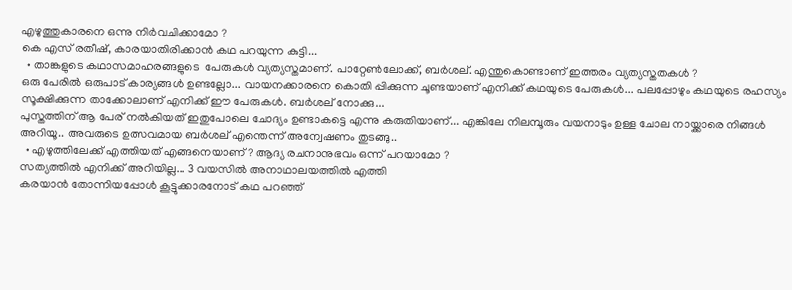എഴുത്തുകാരനെ ഒന്നു നിർവചിക്കാമോ ?
കെ എസ് രതീഷ്, കാരയാതിരിക്കാൻ കഥ പറയുന്ന കുട്ടി...
  • താങ്കളുടെ കഥാസമാഹരങ്ങളുടെ  പേരുകൾ വ്യത്യസ്തമാണ്. പാറ്റേൺലോക്ക്, ബർശല്. എന്തുകൊണ്ടാണ് ഇത്തരം വ്യത്യസ്തതകൾ ?
ഒരു പേരിൽ ഒരുപാട് കാര്യങ്ങൾ ഉണ്ടല്ലോ... വായനക്കാരനെ കൊതി പ്പിക്കുന്ന ചൂണ്ടയാണ് എനിക്ക് കഥയുടെ പേരുകൾ... പലപ്പോഴും കഥയുടെ രഹസ്യം സൂക്ഷിക്കുന്ന താക്കോലാണ് എനിക്ക് ഈ പേരുകൾ. ബർശല് നോക്കു...
പുസ്തത്തിന് ആ പേര് നൽകിയത് ഇതുപോലെ ചോദ്യം ഉണ്ടാകട്ടെ എന്നു കരുതിയാണ്... എങ്കിലേ നിലമ്പൂരും വയനാടും ഉള്ള ചോല നായ്ക്കാരെ നിങ്ങൾ അറിയൂ.. അവരുടെ ഉത്സവമായ ബർശല് എന്തെന്ന് അന്വേഷണം തുടങ്ങു..
  • എഴുത്തിലേക്ക് എത്തിയത് എങ്ങനെയാണ് ? ആദ്യ രചനാനുഭവം ഒന്ന് പറയാമോ ?
സത്യത്തിൽ എനിക്ക് അറിയില്ല... 3 വയസിൽ അനാഥാലയത്തിൽ എത്തി
കരയാൻ തോന്നിയപ്പോൾ കൂട്ടുക്കാരനോട് കഥ പറഞ്ഞ്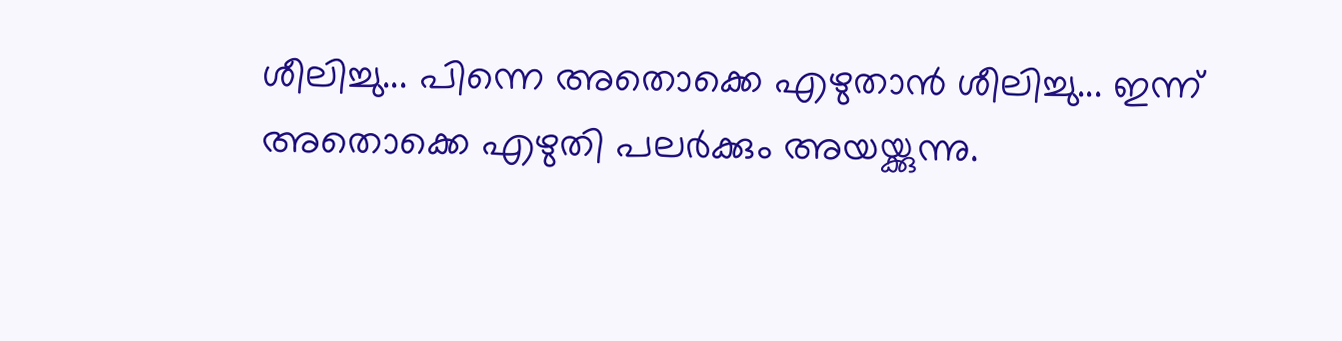ശീലിച്ചു... പിന്നെ അതൊക്കെ എഴുതാൻ ശീലിച്ചു... ഇന്ന് അതൊക്കെ എഴുതി പലർക്കും അയയ്ക്കുന്നു.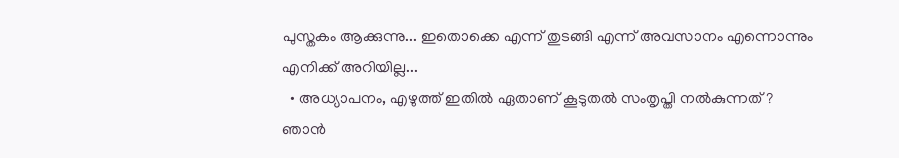പുസ്തകം ആക്കുന്നു... ഇതൊക്കെ എന്ന് തുടങ്ങി എന്ന് അവസാനം എന്നൊന്നും എനിക്ക് അറിയില്ല...
  • അധ്യാപനം, എഴുത്ത് ഇതിൽ ഏതാണ് കൂടുതൽ സംതൃപ്തി നൽകുന്നത് ?
ഞാൻ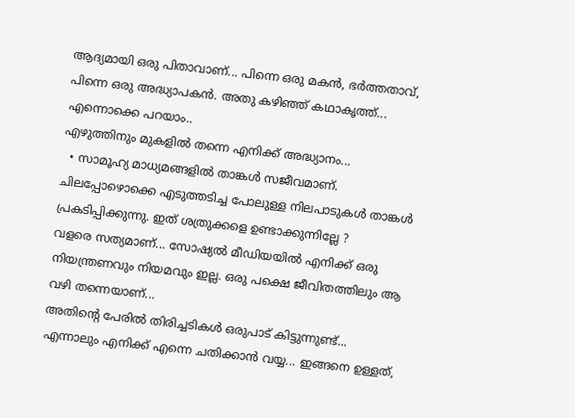ആദ്യമായി ഒരു പിതാവാണ്... പിന്നെ ഒരു മകൻ, ഭർത്തതാവ്, പിന്നെ ഒരു അദ്ധ്യാപകൻ. അതു കഴിഞ്ഞ് കഥാകൃത്ത്... എന്നൊക്കെ പറയാം..
എഴുത്തിനും മുകളിൽ തന്നെ എനിക്ക് അദ്ധ്യാനം...
  • സാമൂഹ്യ മാധ്യമങ്ങളിൽ താങ്കൾ സജീവമാണ്. ചിലപ്പോഴൊക്കെ എടുത്തടിച്ച പോലുള്ള നിലപാടുകൾ താങ്കൾ പ്രകടിപ്പിക്കുന്നു. ഇത് ശത്രുക്കളെ ഉണ്ടാക്കുന്നില്ലേ ?
വളരെ സത്യമാണ്... സോഷ്യൽ മീഡിയയിൽ എനിക്ക് ഒരു നിയന്ത്രണവും നിയമവും ഇല്ല. ഒരു പക്ഷെ ജീവിതത്തിലും ആ വഴി തന്നെയാണ്...
അതിന്‍റെ പേരിൽ തിരിച്ചടികൾ ഒരുപാട് കിട്ടുന്നുണ്ട്... എന്നാലും എനിക്ക് എന്നെ ചതിക്കാൻ വയ്യ... ഇങ്ങനെ ഉള്ളത്,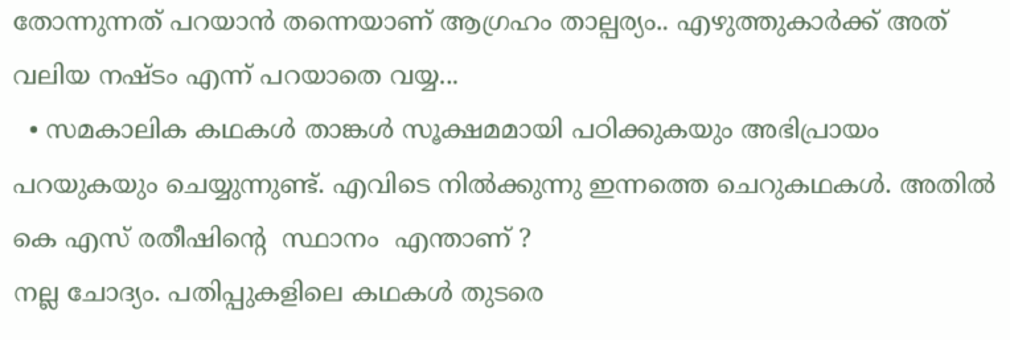തോന്നുന്നത് പറയാൻ തന്നെയാണ് ആഗ്രഹം താല്പര്യം.. എഴുത്തുകാർക്ക് അത് വലിയ നഷ്ടം എന്ന് പറയാതെ വയ്യ...
  • സമകാലിക കഥകൾ താങ്കൾ സൂക്ഷമമായി പഠിക്കുകയും അഭിപ്രായം പറയുകയും ചെയ്യുന്നുണ്ട്. എവിടെ നിൽക്കുന്നു ഇന്നത്തെ ചെറുകഥകൾ. അതിൽ കെ എസ് രതീഷിന്‍റെ  സ്ഥാനം  എന്താണ് ?
നല്ല ചോദ്യം. പതിപ്പുകളിലെ കഥകൾ തുടരെ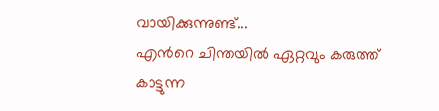വായിക്കുന്നുണ്ട്...
എന്‍റെ ചിന്തയിൽ ഏറ്റവും കരുത്ത് കാട്ടുന്ന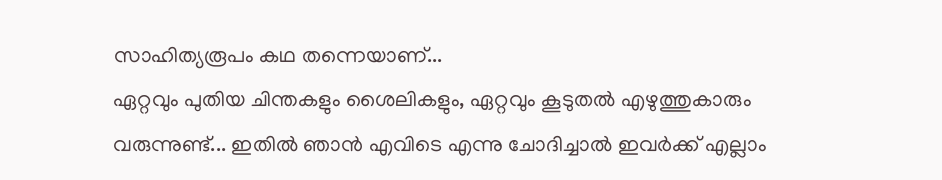സാഹിത്യരൂപം കഥ തന്നെയാണ്...
ഏറ്റവും പുതിയ ചിന്തകളും ശൈലികളും, ഏറ്റവും കൂടുതൽ എഴുത്തുകാരും വരുന്നുണ്ട്... ഇതിൽ ഞാൻ എവിടെ എന്നു ചോദിച്ചാൽ ഇവർക്ക് എല്ലാം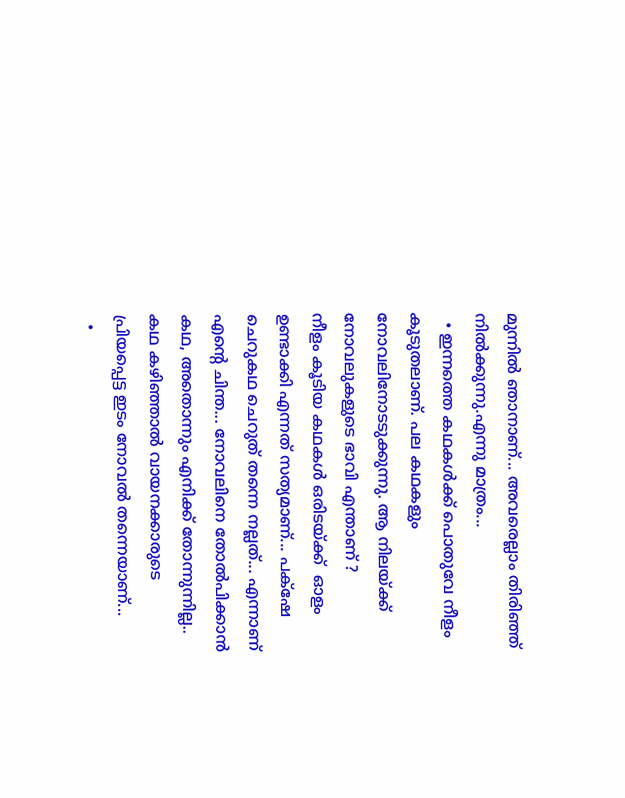മുന്നിൽ ഞാനാണ്... അവരെല്ലാം തിരിഞ്ഞ് നിൽക്കുന്നു.എന്നു മാത്രം...
  • ഇന്നത്തെ കഥകൾക്ക് പൊതുവേ നീളം കൂടുതലാണ്. പല കഥകളും നോവലിനോടടുക്കുന്നു. ആ നിലയ്ക്ക് നോവലുകളുടെ ഭാവി എന്താണ് ?
നീളം കൂടിയ കഥകൾ ഒരിടയ്ക്ക്  ഓളം ഉണ്ടാക്കി എന്നത് സത്യമാണ്... പക്‌ഷേ ചെറുകഥ ചെറുത് തന്നെ നല്ലത്... എന്നാണ് എന്‍റെ ചിന്ത... നോവലിനെ തോൽപിക്കാൻ കഥ, അതൊന്നും എനിക്ക് തോന്നുന്നില്ല.. കഥ കഴിഞ്ഞാൽ വായനക്കാരുടെ പ്രിയപ്പെട്ട ഇടം നോവൽ തന്നെയാണ്...
  •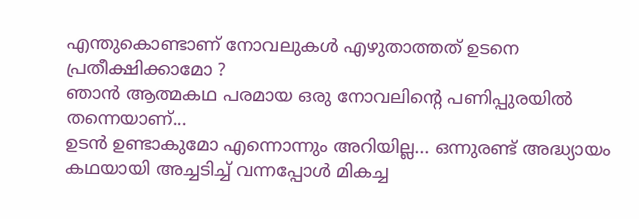എന്തുകൊണ്ടാണ് നോവലുകൾ എഴുതാത്തത് ഉടനെ പ്രതീക്ഷിക്കാമോ ?
ഞാൻ ആത്മകഥ പരമായ ഒരു നോവലിന്‍റെ പണിപ്പുരയിൽ തന്നെയാണ്...
ഉടൻ ഉണ്ടാകുമോ എന്നൊന്നും അറിയില്ല... ഒന്നുരണ്ട് അദ്ധ്യായം കഥയായി അച്ചടിച്ച് വന്നപ്പോൾ മികച്ച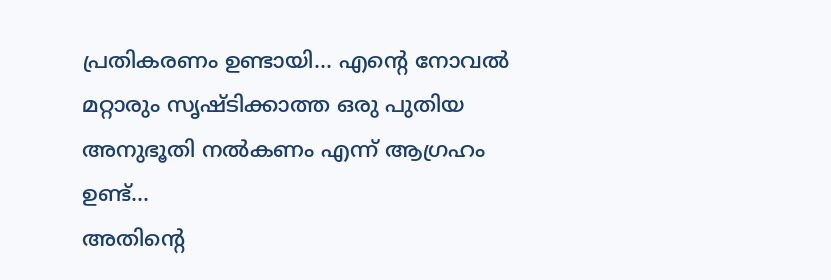പ്രതികരണം ഉണ്ടായി... എന്‍റെ നോവൽ മറ്റാരും സൃഷ്ടിക്കാത്ത ഒരു പുതിയ അനുഭൂതി നൽകണം എന്ന് ആഗ്രഹം ഉണ്ട്...
അതിന്‍റെ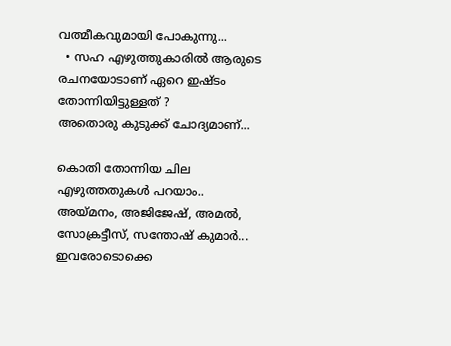വത്മീകവുമായി പോകുന്നു...
  • സഹ എഴുത്തുകാരിൽ ആരുടെ രചനയോടാണ് ഏറെ ഇഷ്ടം തോന്നിയിട്ടുള്ളത് ?
അതൊരു കുടുക്ക് ചോദ്യമാണ്...

കൊതി തോന്നിയ ചില എഴുത്തതുകൾ പറയാം..
അയ്മനം, അജിജേഷ്, അമൽ, സോക്രട്ടീസ്, സന്തോഷ് കുമാർ... ഇവരോടൊക്കെ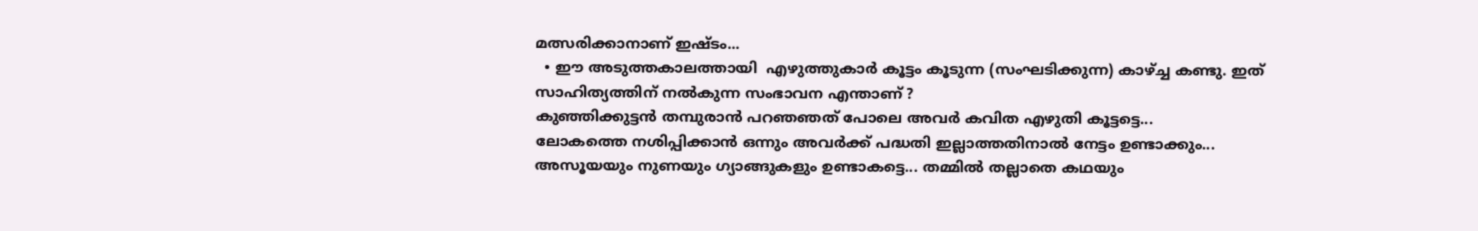മത്സരിക്കാനാണ് ഇഷ്ടം...
  • ഈ അടുത്തകാലത്തായി  എഴുത്തുകാർ കൂട്ടം കൂടുന്ന (സംഘടിക്കുന്ന) കാഴ്ച്ച കണ്ടു. ഇത് സാഹിത്യത്തിന് നൽകുന്ന സംഭാവന എന്താണ് ?
കുഞ്ഞിക്കുട്ടൻ തമ്പുരാൻ പറഞഞത് പോലെ അവർ കവിത എഴുതി കൂട്ടട്ടെ...
ലോകത്തെ നശിപ്പിക്കാൻ ഒന്നും അവർക്ക് പദ്ധതി ഇല്ലാത്തതിനാൽ നേട്ടം ഉണ്ടാക്കും... അസൂയയും നുണയും ഗ്യാങ്ങുകളും ഉണ്ടാകട്ടെ... തമ്മിൽ തല്ലാതെ കഥയും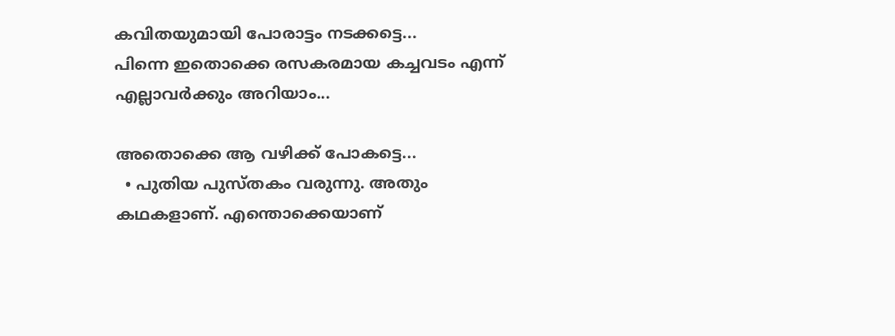കവിതയുമായി പോരാട്ടം നടക്കട്ടെ...
പിന്നെ ഇതൊക്കെ രസകരമായ കച്ചവടം എന്ന് എല്ലാവർക്കും അറിയാം...

അതൊക്കെ ആ വഴിക്ക് പോകട്ടെ...
  • പുതിയ പുസ്തകം വരുന്നു. അതും കഥകളാണ്. എന്തൊക്കെയാണ്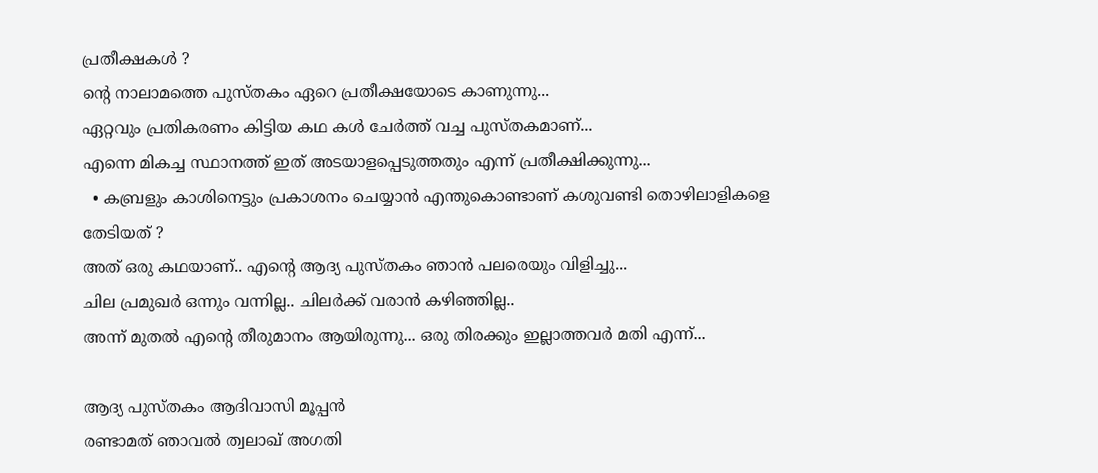പ്രതീക്ഷകൾ ?
ന്‍റെ നാലാമത്തെ പുസ്തകം ഏറെ പ്രതീക്ഷയോടെ കാണുന്നു...
ഏറ്റവും പ്രതികരണം കിട്ടിയ കഥ കൾ ചേർത്ത് വച്ച പുസ്തകമാണ്...
എന്നെ മികച്ച സ്ഥാനത്ത് ഇത് അടയാളപ്പെടുത്തതും എന്ന് പ്രതീക്ഷിക്കുന്നു...
  • കബ്രളും കാശിനെട്ടും പ്രകാശനം ചെയ്യാൻ എന്തുകൊണ്ടാണ് കശുവണ്ടി തൊഴിലാളികളെ തേടിയത് ?
അത് ഒരു കഥയാണ്.. എന്‍റെ ആദ്യ പുസ്തകം ഞാൻ പലരെയും വിളിച്ചു...
ചില പ്രമുഖർ ഒന്നും വന്നില്ല.. ചിലർക്ക് വരാൻ കഴിഞ്ഞില്ല..
അന്ന് മുതൽ എന്‍റെ തീരുമാനം ആയിരുന്നു... ഒരു തിരക്കും ഇല്ലാത്തവർ മതി എന്ന്...

ആദ്യ പുസ്തകം ആദിവാസി മൂപ്പൻ
രണ്ടാമത് ഞാവൽ ത്വലാഖ് അഗതി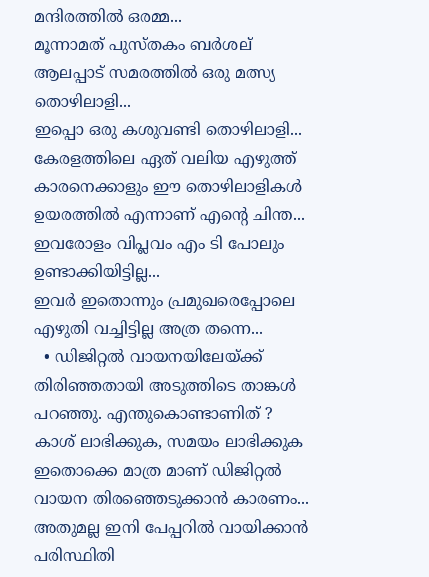മന്ദിരത്തിൽ ഒരമ്മ...
മൂന്നാമത് പുസ്തകം ബർശല് ആലപ്പാട് സമരത്തിൽ ഒരു മത്സ്യ തൊഴിലാളി...
ഇപ്പൊ ഒരു കശുവണ്ടി തൊഴിലാളി...
കേരളത്തിലെ ഏത് വലിയ എഴുത്ത് കാരനെക്കാളും ഈ തൊഴിലാളികൾ  ഉയരത്തിൽ എന്നാണ് എന്‍റെ ചിന്ത...
ഇവരോളം വിപ്ലവം എം ടി പോലും ഉണ്ടാക്കിയിട്ടില്ല...
ഇവർ ഇതൊന്നും പ്രമുഖരെപ്പോലെ എഴുതി വച്ചിട്ടില്ല അത്ര തന്നെ...
  • ഡിജിറ്റൽ വായനയിലേയ്ക്ക് തിരിഞ്ഞതായി അടുത്തിടെ താങ്കൾ പറഞ്ഞു. എന്തുകൊണ്ടാണിത് ?
കാശ് ലാഭിക്കുക, സമയം ലാഭിക്കുക ഇതൊക്കെ മാത്ര മാണ് ഡിജിറ്റൽ വായന തിരഞ്ഞെടുക്കാൻ കാരണം...
അതുമല്ല ഇനി പേപ്പറിൽ വായിക്കാൻ പരിസ്ഥിതി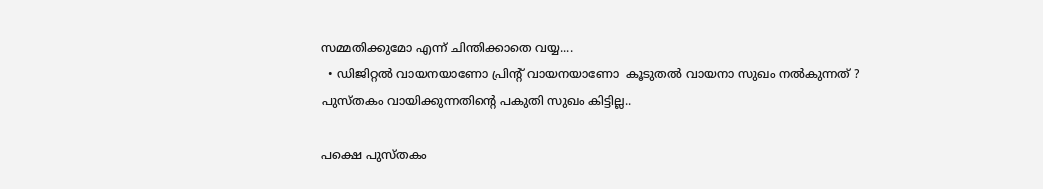സമ്മതിക്കുമോ എന്ന് ചിന്തിക്കാതെ വയ്യ....
  • ഡിജിറ്റൽ വായനയാണോ പ്രിന്‍റ് വായനയാണോ  കൂടുതൽ വായനാ സുഖം നൽകുന്നത് ?
പുസ്തകം വായിക്കുന്നതിന്‍റെ പകുതി സുഖം കിട്ടില്ല..

പക്ഷെ പുസ്തകം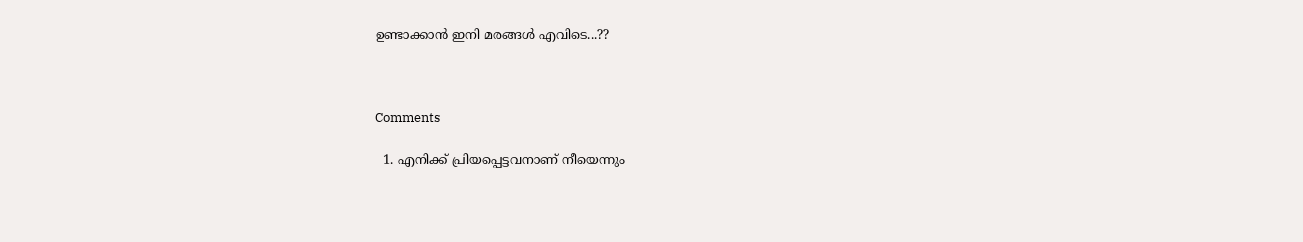ഉണ്ടാക്കാൻ ഇനി മരങ്ങൾ എവിടെ...??



Comments

  1. എനിക്ക് പ്രിയപ്പെട്ടവനാണ് നീയെന്നും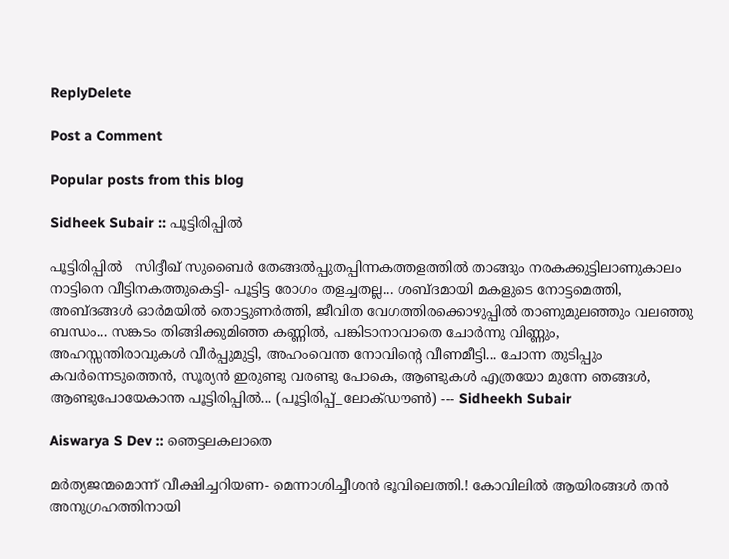ReplyDelete

Post a Comment

Popular posts from this blog

Sidheek Subair :: പൂട്ടിരിപ്പിൽ

പൂട്ടിരിപ്പിൽ   സിദ്ദീഖ് സുബൈർ തേങ്ങൽപ്പുതപ്പിന്നകത്തളത്തിൽ താങ്ങും നരകക്കുട്ടിലാണുകാലം നാട്ടിനെ വീട്ടിനകത്തുകെട്ടി- പൂട്ടിട്ട രോഗം തളച്ചതല്ല... ശബ്ദമായി മകളുടെ നോട്ടമെത്തി, അബ്‌ദങ്ങൾ ഓർമയിൽ തൊട്ടുണർത്തി, ജീവിത വേഗത്തിരക്കൊഴുപ്പിൽ താണുമുലഞ്ഞും വലഞ്ഞു ബന്ധം... സങ്കടം തിങ്ങിക്കുമിഞ്ഞ കണ്ണിൽ, പങ്കിടാനാവാതെ ചോർന്നു വിണ്ണും, അഹസ്സന്തിരാവുകൾ വീർപ്പുമുട്ടി, അഹംവെന്ത നോവിന്‍റെ വീണമീട്ടി... ചോന്ന തുടിപ്പും കവർന്നെടുത്തെൻ, സൂര്യൻ ഇരുണ്ടു വരണ്ടു പോകെ, ആണ്ടുകൾ എത്രയോ മുന്നേ ഞങ്ങൾ, ആണ്ടുപോയേകാന്ത പൂട്ടിരിപ്പിൽ... (പൂട്ടിരിപ്പ്_ലോക്ഡൗൺ) --- Sidheekh Subair

Aiswarya S Dev :: ഞെട്ടലകലാതെ

മർത്യജന്മമൊന്ന് വീക്ഷിച്ചറിയണ- മെന്നാശിച്ചീശൻ ഭൂവിലെത്തി.! കോവിലിൽ ആയിരങ്ങൾ തൻ അനുഗ്രഹത്തിനായി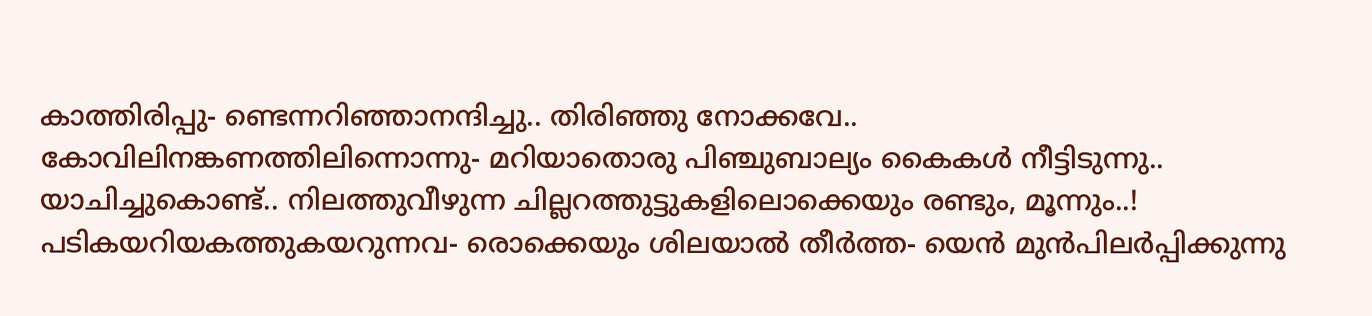കാത്തിരിപ്പു- ണ്ടെന്നറിഞ്ഞാനന്ദിച്ചു.. തിരിഞ്ഞു നോക്കവേ.. കോവിലിനങ്കണത്തിലിന്നൊന്നു- മറിയാതൊരു പിഞ്ചുബാല്യം കൈകൾ നീട്ടിടുന്നു.. യാചിച്ചുകൊണ്ട്.. നിലത്തുവീഴുന്ന ചില്ലറത്തുട്ടുകളിലൊക്കെയും രണ്ടും, മൂന്നും..! പടികയറിയകത്തുകയറുന്നവ- രൊക്കെയും ശിലയാൽ തീർത്ത- യെൻ മുന്‍പിലർപ്പിക്കുന്നു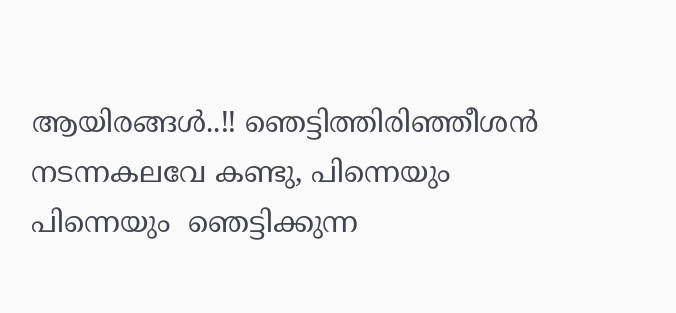ആയിരങ്ങൾ..!! ഞെട്ടിത്തിരിഞ്ഞീശൻ നടന്നകലവേ കണ്ടു, പിന്നെയും പിന്നെയും  ഞെട്ടിക്കുന്ന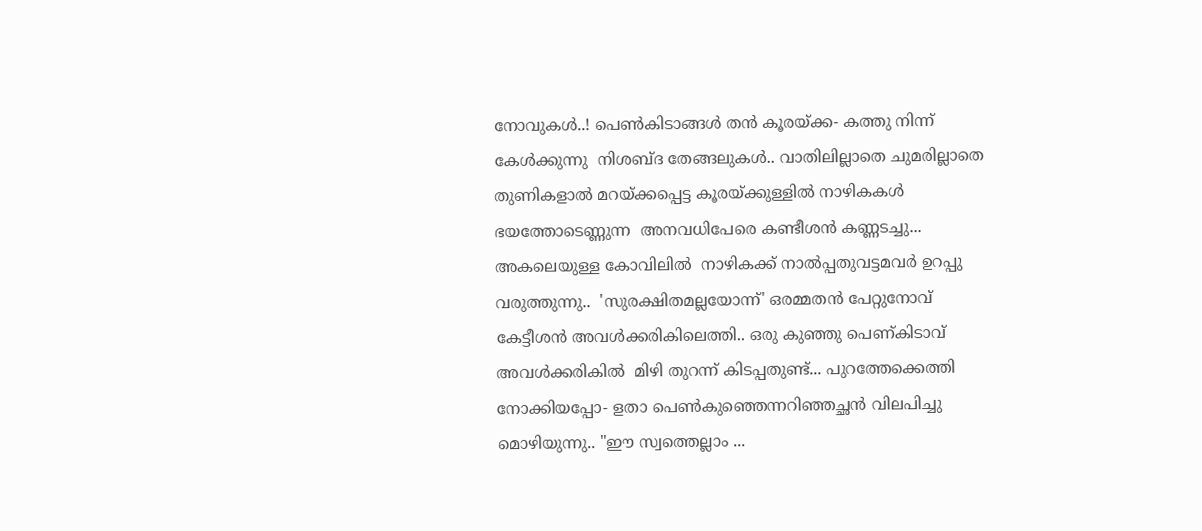നോവുകൾ..! പെണ്‍കിടാങ്ങള്‍ തൻ കൂരയ്ക്ക- കത്തു നിന്ന്‌ കേൾക്കുന്നു  നിശബ്ദ തേങ്ങലുകൾ.. വാതിലില്ലാതെ ചുമരില്ലാതെ തുണികളാൽ മറയ്ക്കപ്പെട്ട കൂരയ്ക്കുള്ളിൽ നാഴികകൾ ഭയത്തോടെണ്ണുന്ന  അനവധിപേരെ കണ്ടീശൻ കണ്ണടച്ചു... അകലെയുള്ള കോവിലിൽ  നാഴികക്ക് നാൽപ്പതുവട്ടമവർ ഉറപ്പു വരുത്തുന്നു..  'സുരക്ഷിതമല്ലയോന്ന്' ഒരമ്മതൻ പേറ്റുനോവ്  കേട്ടീശൻ അവൾക്കരികിലെത്തി.. ഒരു കുഞ്ഞു പെണ്കിടാവ്  അവൾക്കരികിൽ  മിഴി തുറന്ന് കിടപ്പതുണ്ട്... പുറത്തേക്കെത്തി നോക്കിയപ്പോ- ളതാ പെണ്‍കുഞ്ഞെന്നറിഞ്ഞച്ഛൻ വിലപിച്ചു മൊഴിയുന്നു.. "ഈ സ്വത്തെല്ലാം ...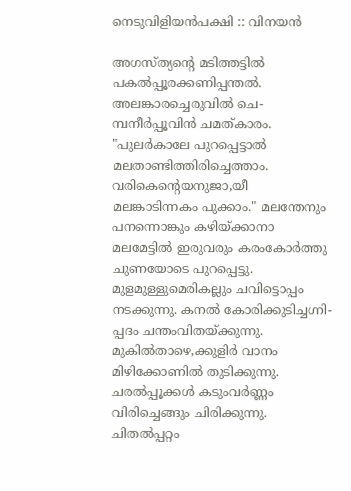നെടുവിളിയൻപക്ഷി :: വിനയൻ

അഗസ്ത്യന്റെ മടിത്തട്ടിൽ പകൽപ്പൂരക്കണിപ്പന്തൽ. അലങ്കാരച്ചെരുവിൽ ചെ- മ്പനീർപ്പൂവിൻ ചമത്കാരം. "പുലർകാലേ പുറപ്പെട്ടാൽ മലതാണ്ടിത്തിരിച്ചെത്താം. വരികെന്റെയനുജാ,യീ മലങ്കാടിന്നകം പുക്കാം." മലന്തേനും പനന്നൊങ്കും കഴിയ്ക്കാനാ മലമേട്ടിൽ ഇരുവരും കരംകോർത്തു ചുണയോടെ പുറപ്പെട്ടു. മുളമുള്ളുമെരികല്ലും ചവിട്ടൊപ്പം നടക്കുന്നു. കനൽ കോരിക്കുടിച്ചഗ്നി- പ്പദം ചന്തംവിതയ്ക്കുന്നു. മുകിൽതാഴെ,ക്കുളിർ വാനം മിഴിക്കോണിൽ തുടിക്കുന്നു. ചരൽപ്പൂക്കൾ കടുംവർണ്ണം വിരിച്ചെങ്ങും ചിരിക്കുന്നു. ചിതൽപ്പറ്റം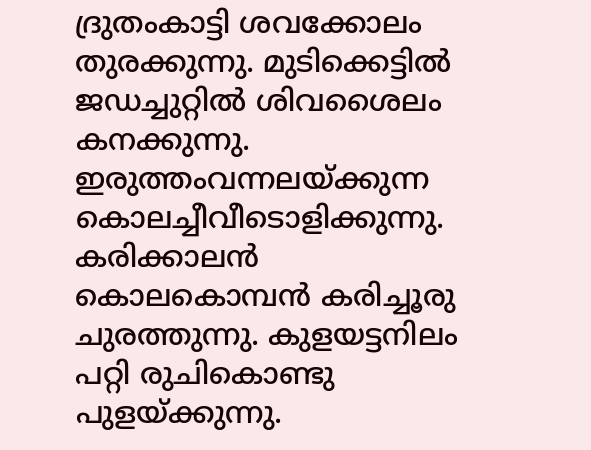ദ്രുതംകാട്ടി ശവക്കോലം തുരക്കുന്നു. മുടിക്കെട്ടിൽ ജഡച്ചുറ്റിൽ ശിവശൈലം കനക്കുന്നു. ഇരുത്തംവന്നലയ്ക്കുന്ന കൊലച്ചീവീടൊളിക്കുന്നു. കരിക്കാലൻ കൊലകൊമ്പൻ കരിച്ചൂരു ചുരത്തുന്നു. കുളയട്ടനിലം പറ്റി രുചികൊണ്ടു പുളയ്ക്കുന്നു.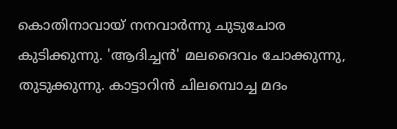കൊതിനാവായ് നനവാർന്നു ചുടുചോര കുടിക്കുന്നു. 'ആദിച്ചൻ' മലദൈവം ചോക്കുന്നു, തുടുക്കുന്നു. കാട്ടാറിൻ ചിലമ്പൊച്ച മദം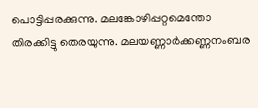പൊട്ടിപ്പരക്കുന്നു. മലങ്കോഴിപ്പറ്റമെന്തോ തിരക്കിട്ടു തെരയുന്നു. മലയണ്ണാർക്കണ്ണനംബര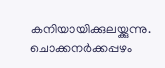കനിയായിക്കുലയ്ക്കുന്നു. ചൊക്കനർക്കപ്പഴം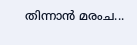തിന്നാൻ മരംച...